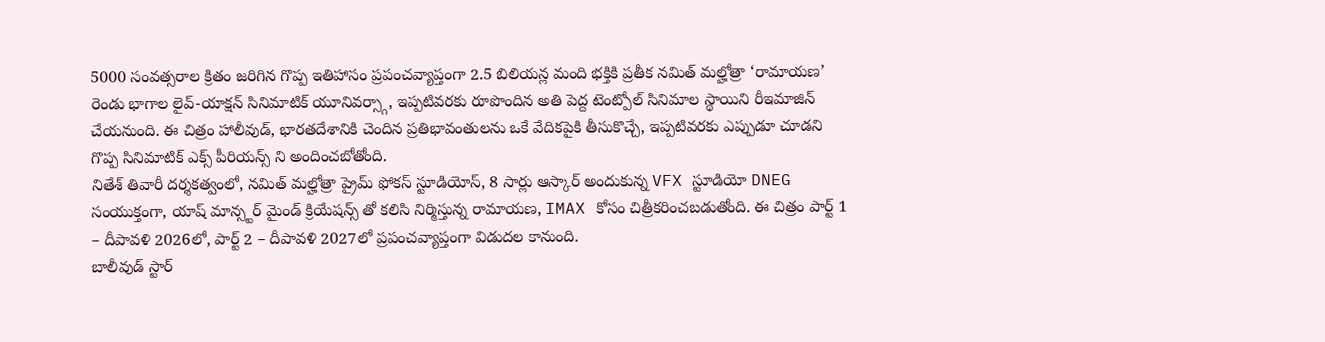5000 సంవత్సరాల క్రితం జరిగిన గొప్ప ఇతిహాసం ప్రపంచవ్యాప్తంగా 2.5 బిలియన్ల మంది భక్తికి ప్రతీక నమిత్ మల్హోత్రా ‘రామాయణ’ రెండు భాగాల లైవ్-యాక్షన్ సినిమాటిక్ యూనివర్స్గా, ఇప్పటివరకు రూపొందిన అతి పెద్ద టెంట్పోల్ సినిమాల స్థాయిని రీఇమాజిన్ చేయనుంది. ఈ చిత్రం హాలీవుడ్, భారతదేశానికి చెందిన ప్రతిభావంతులను ఒకే వేదికపైకి తీసుకొచ్చే, ఇప్పటివరకు ఎప్పుడూ చూడని గొప్ప సినిమాటిక్ ఎక్స్ పీరియన్స్ ని అందించబోతోంది.
నితేశ్ తివారీ దర్శకత్వంలో, నమిత్ మల్హోత్రా ప్రైమ్ ఫోకస్ స్టూడియోస్, 8 సార్లు ఆస్కార్ అందుకున్న VFX స్టూడియో DNEG సంయుక్తంగా, యాష్ మాన్స్టర్ మైండ్ క్రియేషన్స్ తో కలిసి నిర్మిస్తున్న రామాయణ, IMAX కోసం చిత్రీకరించబడుతోంది. ఈ చిత్రం పార్ట్ 1 – దీపావళి 2026లో, పార్ట్ 2 – దీపావళి 2027లో ప్రపంచవ్యాప్తంగా విడుదల కానుంది.
బాలీవుడ్ స్టార్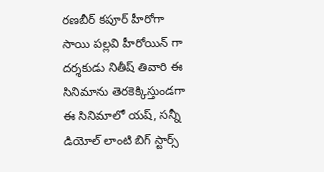రణబీర్ కపూర్ హీరోగా సాయి పల్లవి హీరోయిన్ గా దర్శకుడు నితీష్ తివారి ఈ సినిమాను తెరకెక్కిస్తుండగా ఈ సినిమాలో యష్, సన్నీ డియోల్ లాంటి బిగ్ స్టార్స్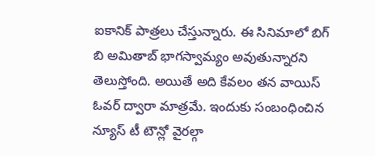ఐకానిక్ పాత్రలు చేస్తున్నారు. ఈ సినిమాలో బిగ్ బి అమితాబ్ భాగస్వామ్యం అవుతున్నారని తెలుస్తోంది. అయితే అది కేవలం తన వాయిస్ ఓవర్ ద్వారా మాత్రమే. ఇందుకు సంబంధించిన న్యూస్ టీ టౌన్లో వైరల్గా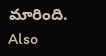మారింది.
Also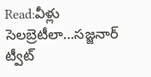Read:వీళ్లు సెలబ్రెటీలా…సజ్జనార్ ట్వీట్